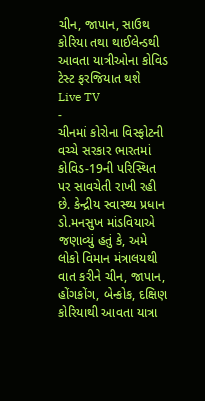ચીન, જાપાન, સાઉથ કોરિયા તથા થાઈલેન્ડથી આવતા યાત્રીઓના કોવિડ ટેસ્ટ ફરજિયાત થશે
Live TV
-
ચીનમાં કોરોના વિસ્ફોટની વચ્ચે સરકાર ભારતમાં કોવિડ-19ની પરિસ્થિત પર સાવચેતી રાખી રહી છે. કેન્દ્રીય સ્વાસ્થ્ય પ્રધાન ડો.મનસુખ માંડવિયાએ જણાવ્યું હતું કે, અમે લોકો વિમાન મંત્રાલયથી વાત કરીને ચીન, જાપાન, હોંગકોંગ, બેન્કોક, દક્ષિણ કોરિયાથી આવતા યાત્રા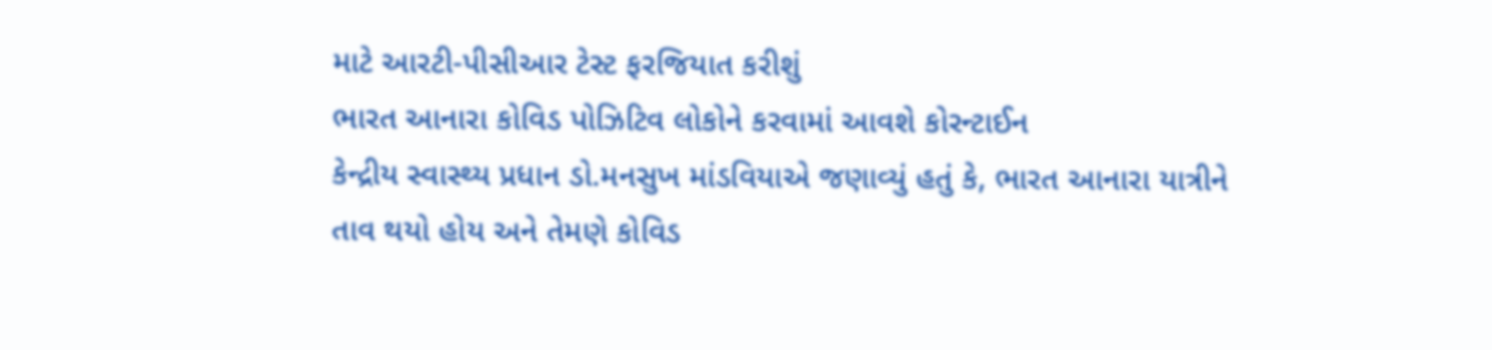માટે આરટી-પીસીઆર ટેસ્ટ ફરજિયાત કરીશું
ભારત આનારા કોવિડ પોઝિટિવ લોકોને કરવામાં આવશે કોરન્ટાઈન
કેન્દ્રીય સ્વાસ્થ્ય પ્રધાન ડો.મનસુખ માંડવિયાએ જણાવ્યું હતું કે, ભારત આનારા યાત્રીને તાવ થયો હોય અને તેમણે કોવિડ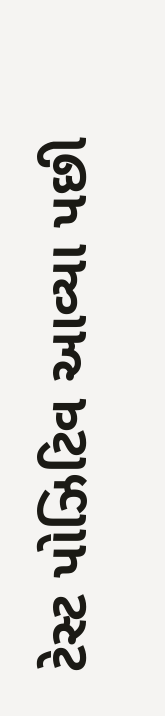ટેસ્ટ પોઝિટિવ આવ્યા પછી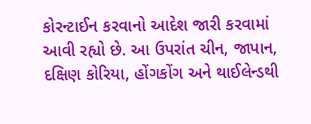કોરન્ટાઈન કરવાનો આદેશ જારી કરવામાં આવી રહ્યો છે. આ ઉપરાંત ચીન, જાપાન, દક્ષિણ કોરિયા, હોંગકોંગ અને થાઈલેન્ડથી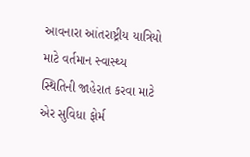આવનારા આંતરાષ્ટ્રીય યાત્રિયો માટે વર્તમાન સ્વાસ્થ્ય સ્થિતિની જાહેરાત કરવા માટે એર સુવિધા ફોર્મ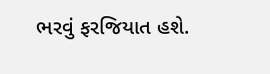ભરવું ફરજિયાત હશે.